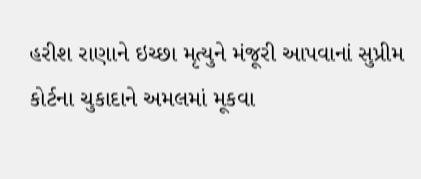હરીશ રાણાને ઇચ્છા મૃત્યુને મંજૂરી આપવાનાં સુપ્રીમ કોર્ટના ચુકાદાને અમલમાં મૂકવા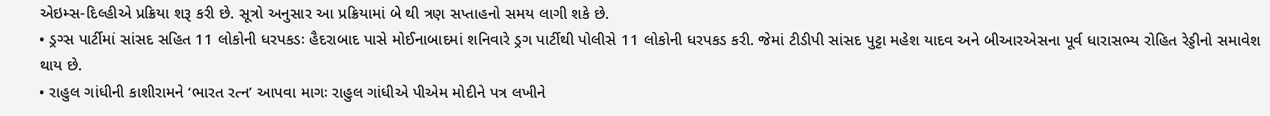એઇમ્સ-દિલ્હીએ પ્રક્રિયા શરૂ કરી છે. સૂત્રો અનુસાર આ પ્રક્રિયામાં બે થી ત્રણ સપ્તાહનો સમય લાગી શકે છે.
• ડ્રગ્સ પાર્ટીમાં સાંસદ સહિત 11 લોકોની ધરપકડઃ હૈદરાબાદ પાસે મોઈનાબાદમાં શનિવારે ડ્રગ પાર્ટીથી પોલીસે 11 લોકોની ધરપકડ કરી. જેમાં ટીડીપી સાંસદ પુટ્ટા મહેશ યાદવ અને બીઆરએસના પૂર્વ ધારાસભ્ય રોહિત રેડ્ડીનો સમાવેશ થાય છે.
• રાહુલ ગાંધીની કાશીરામને ‘ભારત રત્ન’ આપવા માગઃ રાહુલ ગાંધીએ પીએમ મોદીને પત્ર લખીને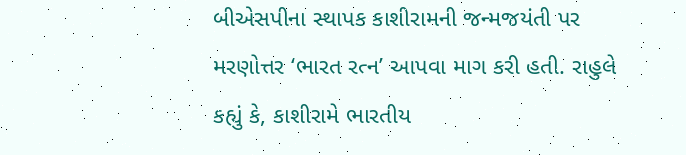બીએસપીના સ્થાપક કાશીરામની જન્મજયંતી પર મરણોત્તર ‘ભારત રત્ન’ આપવા માગ કરી હતી. રાહુલે કહ્યું કે, કાશીરામે ભારતીય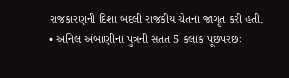રાજકારણની દિશા બદલી રાજકીય ચેતના જાગૃત કરી હતી.
• અનિલ અંબાણીના પુત્રની સતત 5 કલાક પૂછપરછઃ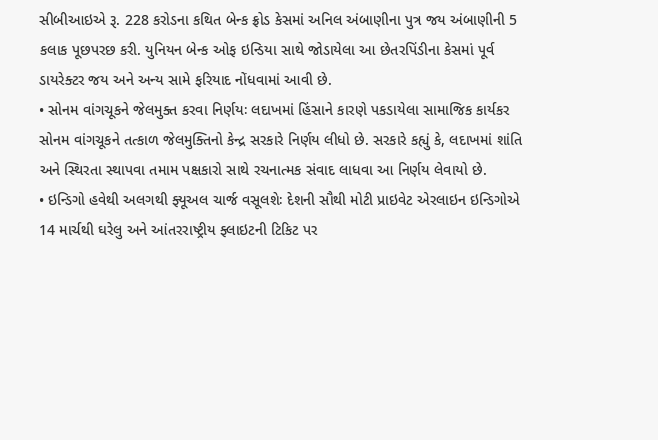સીબીઆઇએ રૂ. 228 કરોડના કથિત બેન્ક ફ્રોડ કેસમાં અનિલ અંબાણીના પુત્ર જય અંબાણીની 5 કલાક પૂછપરછ કરી. યુનિયન બેન્ક ઓફ ઇન્ડિયા સાથે જોડાયેલા આ છેતરપિંડીના કેસમાં પૂર્વ ડાયરેક્ટર જય અને અન્ય સામે ફરિયાદ નોંધવામાં આવી છે.
• સોનમ વાંગચૂકને જેલમુક્ત કરવા નિર્ણયઃ લદાખમાં હિંસાને કારણે પકડાયેલા સામાજિક કાર્યકર સોનમ વાંગચૂકને તત્કાળ જેલમુક્તિનો કેન્દ્ર સરકારે નિર્ણય લીધો છે. સરકારે કહ્યું કે, લદાખમાં શાંતિ અને સ્થિરતા સ્થાપવા તમામ પક્ષકારો સાથે રચનાત્મક સંવાદ લાધવા આ નિર્ણય લેવાયો છે.
• ઇન્ડિગો હવેથી અલગથી ફ્યૂઅલ ચાર્જ વસૂલશેઃ દેશની સૌથી મોટી પ્રાઇવેટ એરલાઇન ઇન્ડિગોએ 14 માર્ચથી ઘરેલુ અને આંતરરાષ્ટ્રીય ફ્લાઇટની ટિકિટ પર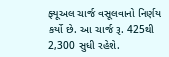ફ્યૂઅલ ચાર્જ વસૂલવાનો નિર્ણય કર્યો છે. આ ચાર્જ રૂ. 425થી 2,300 સુધી રહેશે.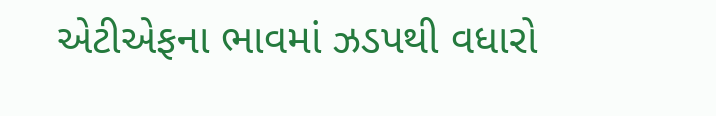એટીએફના ભાવમાં ઝડપથી વધારો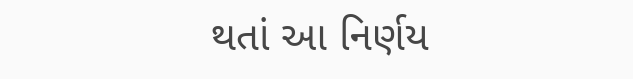થતાં આ નિર્ણય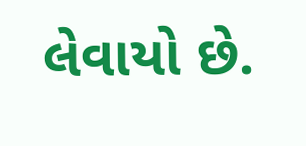લેવાયો છે.